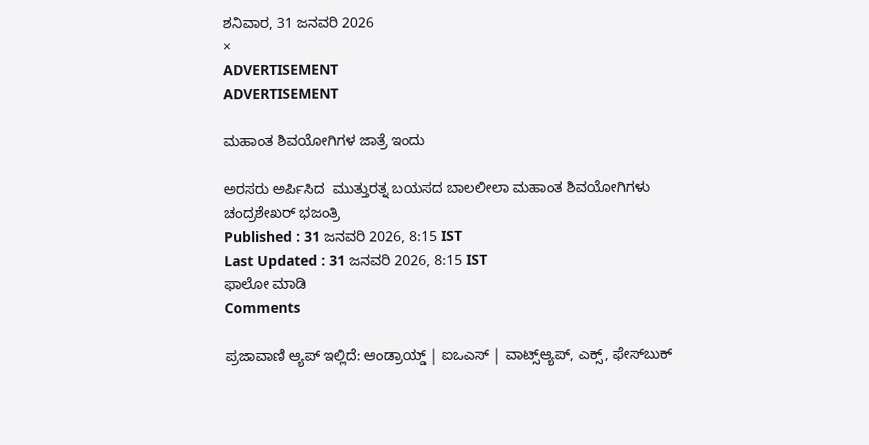ಶನಿವಾರ, 31 ಜನವರಿ 2026
×
ADVERTISEMENT
ADVERTISEMENT

ಮಹಾಂತ ಶಿವಯೋಗಿಗಳ ಜಾತ್ರೆ ಇಂದು

ಅರಸರು ಅರ್ಪಿಸಿದ  ಮುತ್ತುರತ್ನ ಬಯಸದ ಬಾಲಲೀಲಾ ಮಹಾಂತ ಶಿವಯೋಗಿಗಳು
ಚಂದ್ರಶೇಖರ್ ಭಜಂತ್ರಿ
Published : 31 ಜನವರಿ 2026, 8:15 IST
Last Updated : 31 ಜನವರಿ 2026, 8:15 IST
ಫಾಲೋ ಮಾಡಿ
Comments

ಪ್ರಜಾವಾಣಿ ಆ್ಯಪ್ ಇಲ್ಲಿದೆ: ಆಂಡ್ರಾಯ್ಡ್ | ಐಒಎಸ್ | ವಾಟ್ಸ್ಆ್ಯಪ್, ಎಕ್ಸ್, ಫೇಸ್‌ಬುಕ್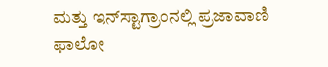ಮತ್ತು ಇನ್‌ಸ್ಟಾಗ್ರಾಂನಲ್ಲಿ ಪ್ರಜಾವಾಣಿ ಫಾಲೋ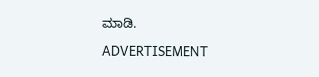ಮಾಡಿ.

ADVERTISEMENT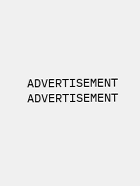ADVERTISEMENT
ADVERTISEMENT